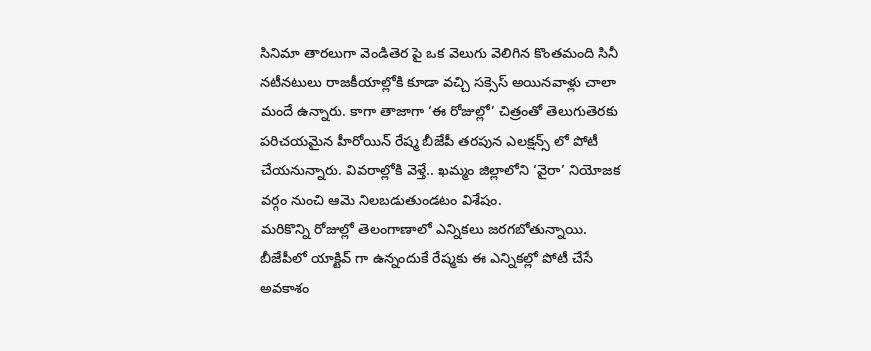సినిమా తారలుగా వెండితెర పై ఒక వెలుగు వెలిగిన కొంతమంది సినీ నటీనటులు రాజకీయాల్లోకి కూడా వచ్చి సక్సెస్ అయినవాళ్లు చాలా మందే ఉన్నారు. కాగా తాజాగా ‘ఈ రోజుల్లో’ చిత్రంతో తెలుగుతెరకు పరిచయమైన హీరోయిన్ రేష్మ బీజేపీ తరపున ఎలక్షన్స్ లో పోటీ చేయనున్నారు. వివరాల్లోకి వెళ్తే.. ఖమ్మం జిల్లాలోని ‘వైరా’ నియోజక వర్గం నుంచి ఆమె నిలబడుతుండటం విశేషం.
మరికొన్ని రోజుల్లో తెలంగాణాలో ఎన్నికలు జరగబోతున్నాయి. బీజేపీలో యాక్టివ్ గా ఉన్నందుకే రేష్మకు ఈ ఎన్నికల్లో పోటీ చేసే అవకాశం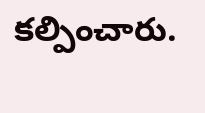కల్పించారు.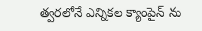త్వరలోనే ఎన్నికల క్యాంపైన్ ను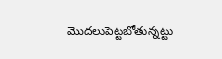మొదలుపెట్టబోతున్నట్టు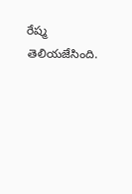రేష్మ తెలియజేసింది.